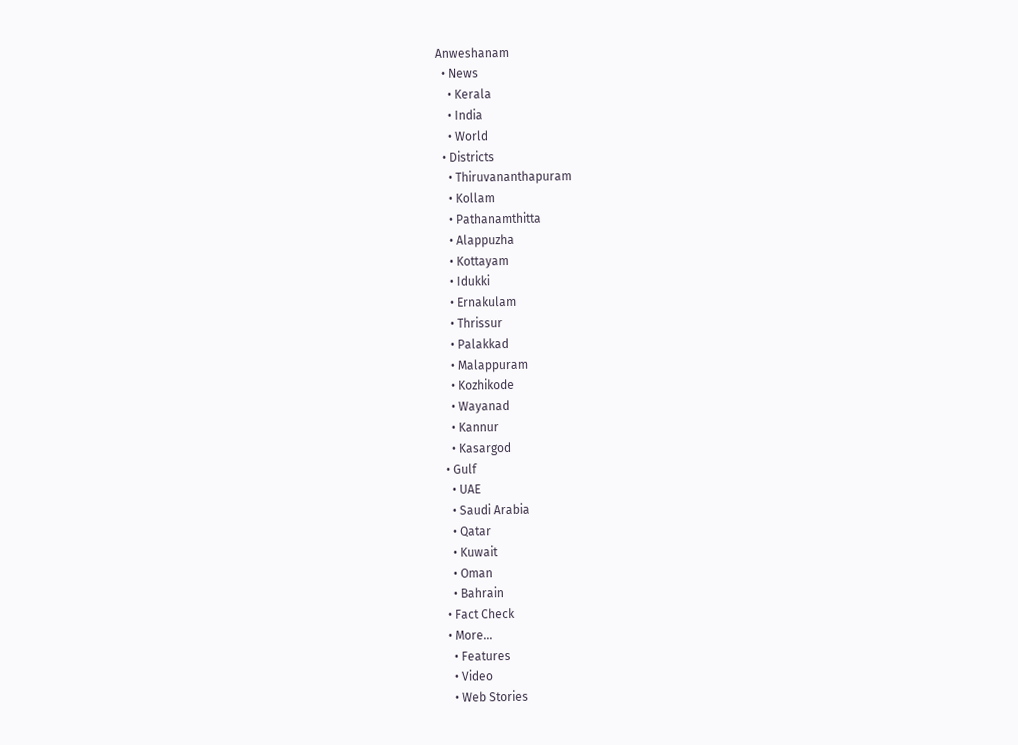Anweshanam
  • News
    • Kerala
    • India
    • World
  • Districts
    • Thiruvananthapuram
    • Kollam
    • Pathanamthitta
    • Alappuzha
    • Kottayam
    • Idukki
    • Ernakulam
    • Thrissur
    • Palakkad
    • Malappuram
    • Kozhikode
    • Wayanad
    • Kannur
    • Kasargod
  • Gulf
    • UAE
    • Saudi Arabia
    • Qatar
    • Kuwait
    • Oman
    • Bahrain
  • Fact Check
  • More…
    • Features
    • Video
    • Web Stories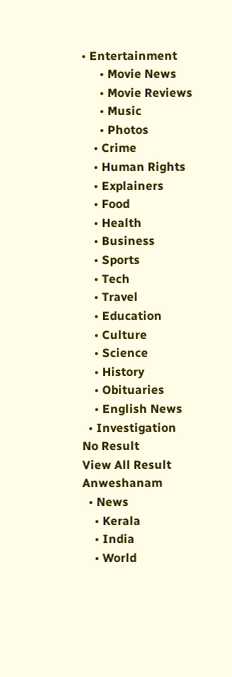• Entertainment
      • Movie News
      • Movie Reviews
      • Music
      • Photos
    • Crime
    • Human Rights
    • Explainers
    • Food
    • Health
    • Business
    • Sports
    • Tech
    • Travel
    • Education
    • Culture
    • Science
    • History
    • Obituaries
    • English News
  • Investigation
No Result
View All Result
Anweshanam
  • News
    • Kerala
    • India
    • World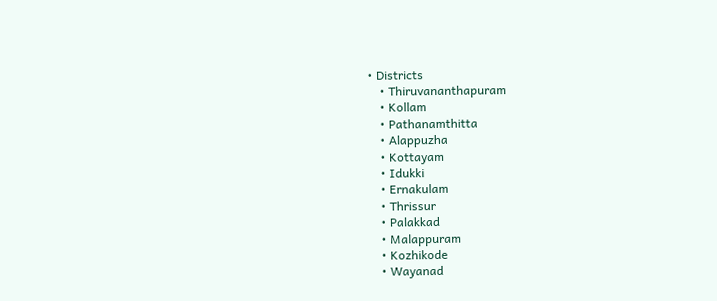• Districts
    • Thiruvananthapuram
    • Kollam
    • Pathanamthitta
    • Alappuzha
    • Kottayam
    • Idukki
    • Ernakulam
    • Thrissur
    • Palakkad
    • Malappuram
    • Kozhikode
    • Wayanad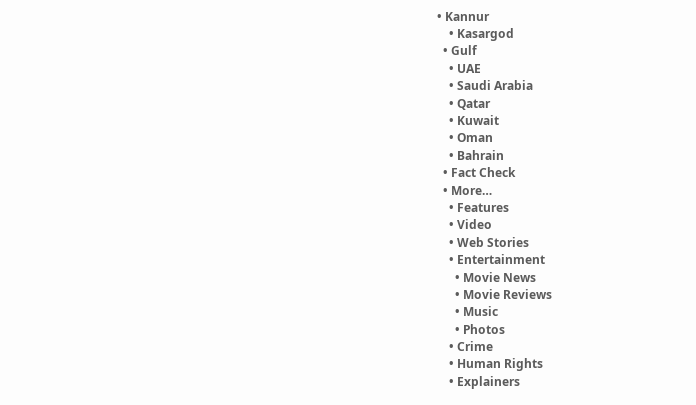• Kannur
    • Kasargod
  • Gulf
    • UAE
    • Saudi Arabia
    • Qatar
    • Kuwait
    • Oman
    • Bahrain
  • Fact Check
  • More…
    • Features
    • Video
    • Web Stories
    • Entertainment
      • Movie News
      • Movie Reviews
      • Music
      • Photos
    • Crime
    • Human Rights
    • Explainers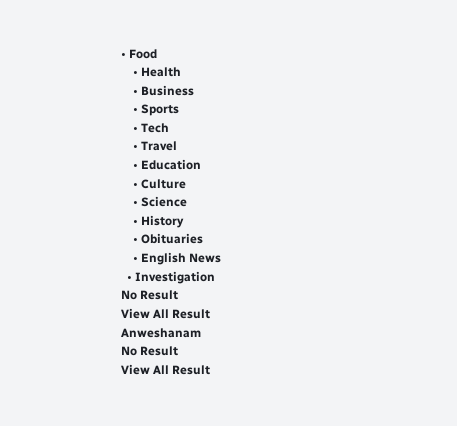• Food
    • Health
    • Business
    • Sports
    • Tech
    • Travel
    • Education
    • Culture
    • Science
    • History
    • Obituaries
    • English News
  • Investigation
No Result
View All Result
Anweshanam
No Result
View All Result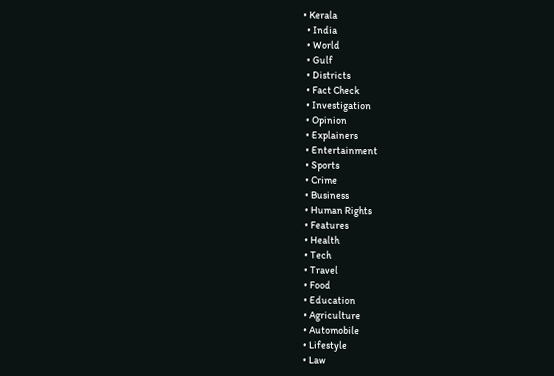• Kerala
  • India
  • World
  • Gulf
  • Districts
  • Fact Check
  • Investigation
  • Opinion
  • Explainers
  • Entertainment
  • Sports
  • Crime
  • Business
  • Human Rights
  • Features
  • Health
  • Tech
  • Travel
  • Food
  • Education
  • Agriculture
  • Automobile
  • Lifestyle
  • Law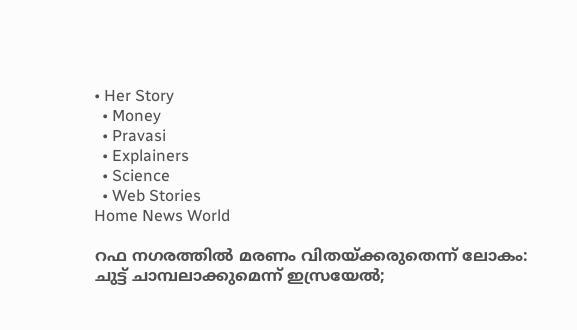• Her Story
  • Money
  • Pravasi
  • Explainers
  • Science
  • Web Stories
Home News World

റഫ നഗരത്തില്‍ മരണം വിതയ്ക്കരുതെന്ന് ലോകം: ചുട്ട് ചാമ്പലാക്കുമെന്ന് ഇസ്രയേല്‍;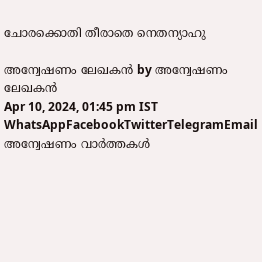ചോരക്കൊതി തീരാതെ നെതന്യാഹു

അന്വേഷണം ലേഖകൻ by അന്വേഷണം ലേഖകൻ
Apr 10, 2024, 01:45 pm IST
WhatsAppFacebookTwitterTelegramEmail
അന്വേഷണം വാർത്തകൾ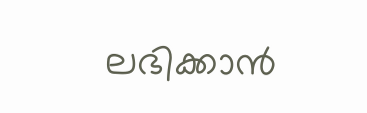ലഭിക്കാന്‍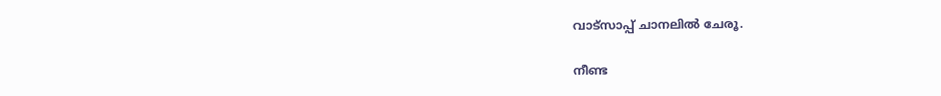വാട്സാപ്പ് ചാനലില്‍ ചേരൂ.

നീണ്ട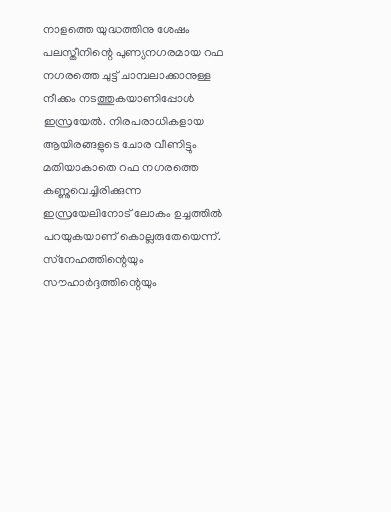നാളത്തെ യുദ്ധത്തിനു ശേഷം പലസ്തീനിന്റെ പുണ്യനഗരമായ റഫ നഗരത്തെ ചുട്ട് ചാമ്പലാക്കാനുള്ള നീക്കം നടത്തുകയാണിപ്പോള്‍ ഇസ്രയേല്‍. നിരപരാധികളായ ആയിരങ്ങളുടെ ചോര വീണിട്ടും മതിയാകാതെ റഫ നഗരത്തെ കണ്ണുവെച്ചിരിക്കുന്ന ഇസ്രയേലിനോട് ലോകം ഉച്ചത്തില്‍ പറയുകയാണ് കൊല്ലരുതേയെന്ന്. സ്‌നേഹത്തിന്റെയും സൗഹാര്‍ദ്ദത്തിന്റെയും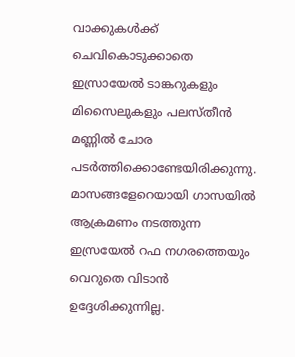വാക്കുകള്‍ക്ക് ചെവികൊടുക്കാതെ ഇസ്രായേല്‍ ടാങ്കറുകളും മിസൈലുകളും പലസ്തീന്‍ മണ്ണില്‍ ചോര പടര്‍ത്തിക്കൊണ്ടേയിരിക്കുന്നു. മാസങ്ങളേറെയായി ഗാസയില്‍ ആക്രമണം നടത്തുന്ന ഇസ്രയേല്‍ റഫ നഗരത്തെയും വെറുതെ വിടാന്‍ ഉദ്ദേശിക്കുന്നില്ല.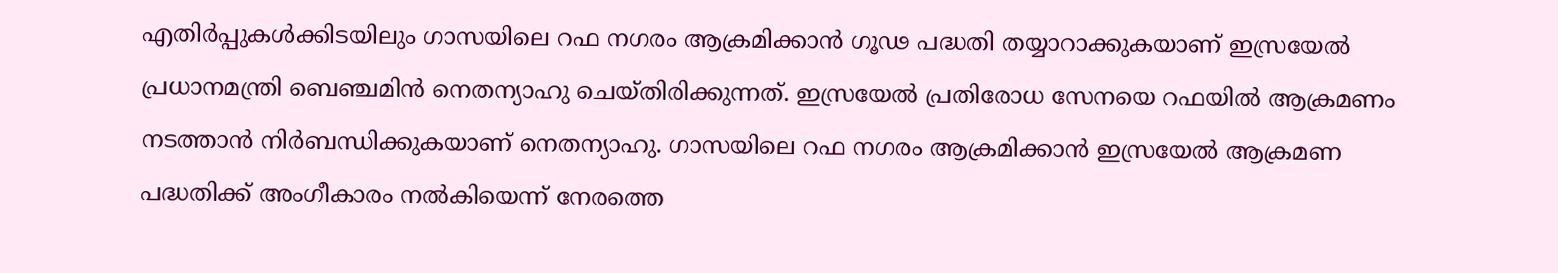എതിര്‍പ്പുകള്‍ക്കിടയിലും ഗാസയിലെ റഫ നഗരം ആക്രമിക്കാന്‍ ഗൂഢ പദ്ധതി തയ്യാറാക്കുകയാണ് ഇസ്രയേല്‍ പ്രധാനമന്ത്രി ബെഞ്ചമിന്‍ നെതന്യാഹു ചെയ്തിരിക്കുന്നത്. ഇസ്രയേല്‍ പ്രതിരോധ സേനയെ റഫയില്‍ ആക്രമണം നടത്താന്‍ നിര്‍ബന്ധിക്കുകയാണ് നെതന്യാഹു. ഗാസയിലെ റഫ നഗരം ആക്രമിക്കാന്‍ ഇസ്രയേല്‍ ആക്രമണ പദ്ധതിക്ക് അംഗീകാരം നല്‍കിയെന്ന് നേരത്തെ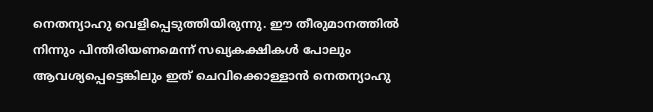നെതന്യാഹു വെളിപ്പെടുത്തിയിരുന്നു. ഈ തീരുമാനത്തില്‍ നിന്നും പിന്തിരിയണമെന്ന് സഖ്യകക്ഷികള്‍ പോലും ആവശ്യപ്പെട്ടെങ്കിലും ഇത് ചെവിക്കൊള്ളാന്‍ നെതന്യാഹു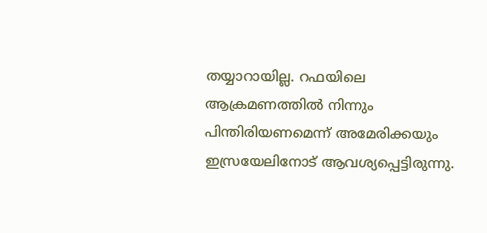തയ്യാറായില്ല. റഫയിലെ ആക്രമണത്തില്‍ നിന്നും പിന്തിരിയണമെന്ന് അമേരിക്കയും ഇസ്രയേലിനോട് ആവശ്യപ്പെട്ടിരുന്നു.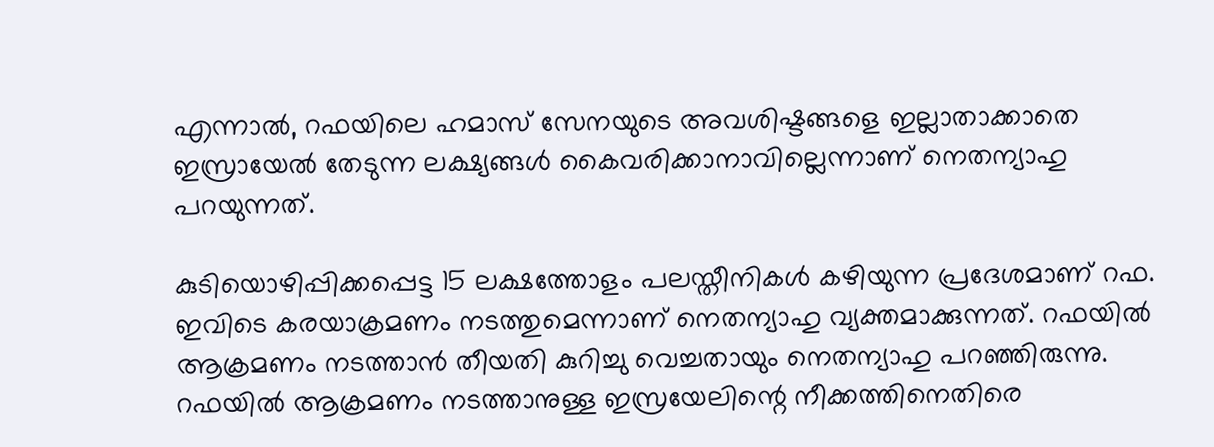എന്നാല്‍, റഫയിലെ ഹമാസ് സേനയുടെ അവശിഷ്ടങ്ങളെ ഇല്ലാതാക്കാതെ ഇസ്രായേല്‍ തേടുന്ന ലക്ഷ്യങ്ങള്‍ കൈവരിക്കാനാവില്ലെന്നാണ് നെതന്യാഹു പറയുന്നത്.

കുടിയൊഴിപ്പിക്കപ്പെട്ട 15 ലക്ഷത്തോളം പലസ്തീനികള്‍ കഴിയുന്ന പ്രദേശമാണ് റഫ. ഇവിടെ കരയാക്രമണം നടത്തുമെന്നാണ് നെതന്യാഹു വ്യക്തമാക്കുന്നത്. റഫയില്‍ ആക്രമണം നടത്താന്‍ തീയതി കുറിച്ചു വെച്ചതായും നെതന്യാഹു പറഞ്ഞിരുന്നു. റഫയില്‍ ആക്രമണം നടത്താനുള്ള ഇസ്രയേലിന്റെ നീക്കത്തിനെതിരെ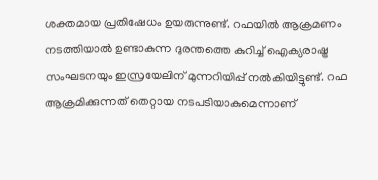ശക്തമായ പ്രതിഷേധം ഉയരുന്നുണ്ട്. റഫയില്‍ ആക്രമണം നടത്തിയാല്‍ ഉണ്ടാകുന്ന ദുരന്തത്തെ കുറിച്ച് ഐക്യരാഷ്ട്ര സംഘടനയും ഇസ്രയേലിന് മുന്നറിയിപ്പ് നല്‍കിയിട്ടുണ്ട്. റഫ ആക്രമിക്കുന്നത് തെറ്റായ നടപടിയാകുമെന്നാണ്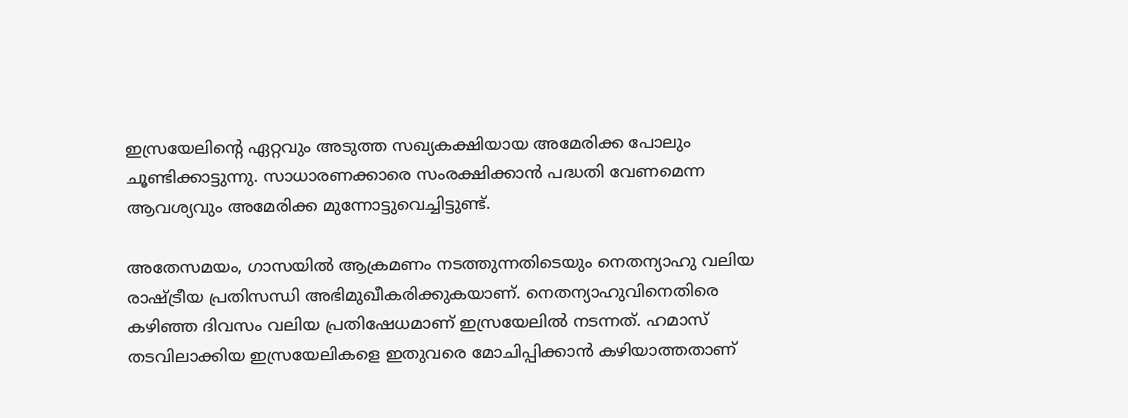ഇസ്രയേലിന്റെ ഏറ്റവും അടുത്ത സഖ്യകക്ഷിയായ അമേരിക്ക പോലും ചൂണ്ടിക്കാട്ടുന്നു. സാധാരണക്കാരെ സംരക്ഷിക്കാന്‍ പദ്ധതി വേണമെന്ന ആവശ്യവും അമേരിക്ക മുന്നോട്ടുവെച്ചിട്ടുണ്ട്.

അതേസമയം, ഗാസയില്‍ ആക്രമണം നടത്തുന്നതിടെയും നെതന്യാഹു വലിയ രാഷ്ട്രീയ പ്രതിസന്ധി അഭിമുഖീകരിക്കുകയാണ്. നെതന്യാഹുവിനെതിരെ കഴിഞ്ഞ ദിവസം വലിയ പ്രതിഷേധമാണ് ഇസ്രയേലില്‍ നടന്നത്. ഹമാസ് തടവിലാക്കിയ ഇസ്രയേലികളെ ഇതുവരെ മോചിപ്പിക്കാന്‍ കഴിയാത്തതാണ്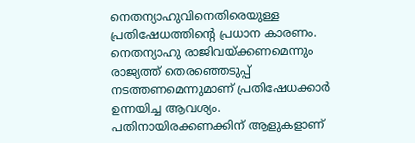നെതന്യാഹുവിനെതിരെയുള്ള പ്രതിഷേധത്തിന്റെ പ്രധാന കാരണം. നെതന്യാഹു രാജിവയ്ക്കണമെന്നും രാജ്യത്ത് തെരഞ്ഞെടുപ്പ് നടത്തണമെന്നുമാണ് പ്രതിഷേധക്കാര്‍ ഉന്നയിച്ച ആവശ്യം. പതിനായിരക്കണക്കിന് ആളുകളാണ്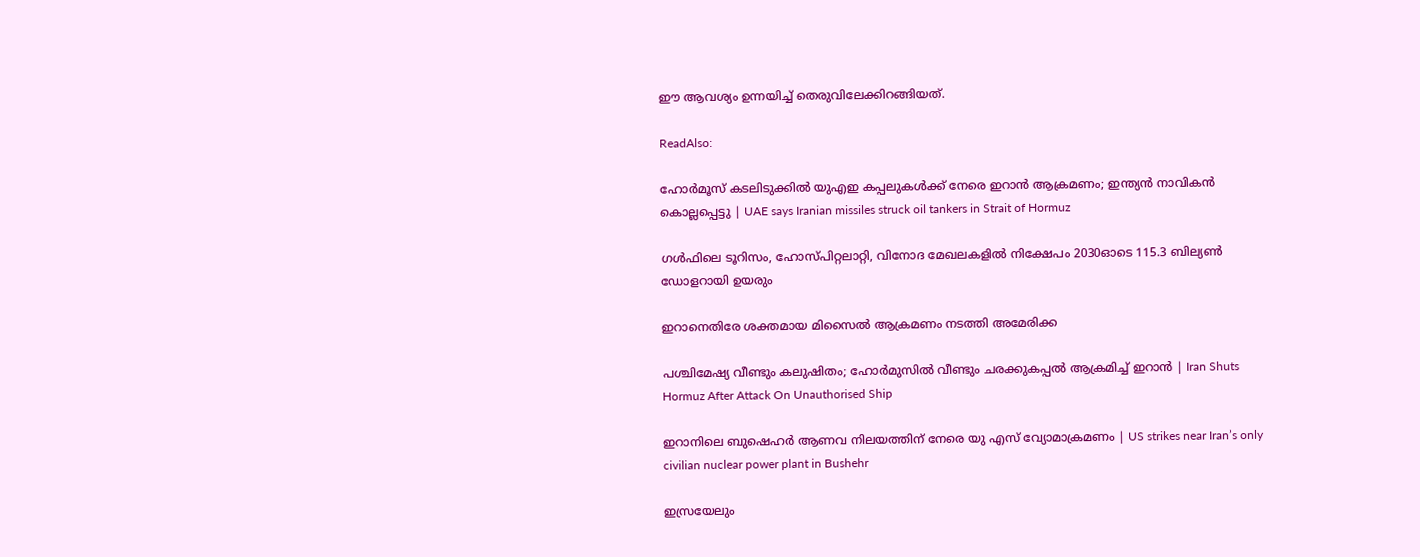ഈ ആവശ്യം ഉന്നയിച്ച് തെരുവിലേക്കിറങ്ങിയത്.

ReadAlso:

ഹോര്‍മൂസ് കടലിടുക്കില്‍ യുഎഇ കപ്പലുകള്‍ക്ക് നേരെ ഇറാന്‍ ആക്രമണം; ഇന്ത്യന്‍ നാവികന്‍ കൊല്ലപ്പെട്ടു | UAE says Iranian missiles struck oil tankers in Strait of Hormuz

ഗള്‍ഫിലെ ടൂറിസം, ഹോസ്പിറ്റലാറ്റി, വിനോദ മേഖലകളില്‍ നിക്ഷേപം 2030ഓടെ 115.3 ബില്യണ്‍ ഡോളറായി ഉയരും

ഇറാനെതിരേ ശക്തമായ മിസൈല്‍ ആക്രമണം നടത്തി അമേരിക്ക

പശ്ചിമേഷ്യ വീണ്ടും കലുഷിതം; ഹോര്‍മുസില്‍ വീണ്ടും ചരക്കുകപ്പല്‍ ആക്രമിച്ച് ഇറാന്‍ | Iran Shuts Hormuz After Attack On Unauthorised Ship

ഇറാനിലെ ബുഷെഹർ ആണവ നിലയത്തിന് നേരെ യു എസ് വ്യോമാക്രമണം | US strikes near Iran’s only civilian nuclear power plant in Bushehr

ഇസ്രയേലും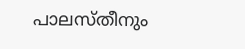പാലസ്തീനും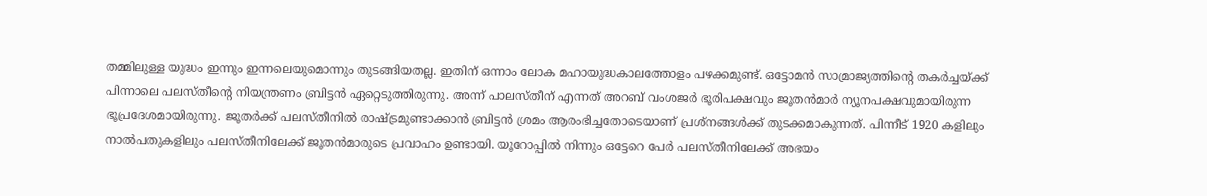തമ്മിലുള്ള യുദ്ധം ഇന്നും ഇന്നലെയുമൊന്നും തുടങ്ങിയതല്ല. ഇതിന് ഒന്നാം ലോക മഹായുദ്ധകാലത്തോളം പഴക്കമുണ്ട്. ഒട്ടോമന്‍ സാമ്രാജ്യത്തിന്റെ തകര്‍ച്ചയ്ക്ക് പിന്നാലെ പലസ്തീന്റെ നിയന്ത്രണം ബ്രിട്ടന്‍ ഏറ്റെടുത്തിരുന്നു. അന്ന് പാലസ്തീന് എന്നത് അറബ് വംശജര്‍ ഭൂരിപക്ഷവും ജൂതന്‍മാര്‍ ന്യൂനപക്ഷവുമായിരുന്ന ഭൂപ്രദേശമായിരുന്നു. ജൂതര്‍ക്ക് പലസ്തീനില്‍ രാഷ്ട്രമുണ്ടാക്കാന്‍ ബ്രിട്ടന്‍ ശ്രമം ആരംഭിച്ചതോടെയാണ് പ്രശ്നങ്ങള്‍ക്ക് തുടക്കമാകുന്നത്. പിന്നീട് 1920 കളിലും നാല്‍പതുകളിലും പലസ്തീനിലേക്ക് ജൂതന്‍മാരുടെ പ്രവാഹം ഉണ്ടായി. യൂറോപ്പില്‍ നിന്നും ഒട്ടേറെ പേര്‍ പലസ്തീനിലേക്ക് അഭയം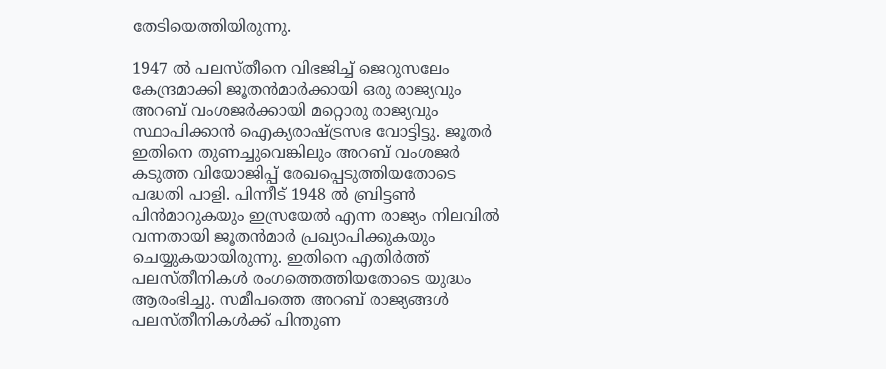തേടിയെത്തിയിരുന്നു.

1947 ല്‍ പലസ്തീനെ വിഭജിച്ച് ജെറുസലേം കേന്ദ്രമാക്കി ജൂതന്‍മാര്‍ക്കായി ഒരു രാജ്യവും അറബ് വംശജര്‍ക്കായി മറ്റൊരു രാജ്യവും സ്ഥാപിക്കാന്‍ ഐക്യരാഷ്ട്രസഭ വോട്ടിട്ടു. ജൂതര്‍ ഇതിനെ തുണച്ചുവെങ്കിലും അറബ് വംശജര്‍ കടുത്ത വിയോജിപ്പ് രേഖപ്പെടുത്തിയതോടെ പദ്ധതി പാളി. പിന്നീട് 1948 ല്‍ ബ്രിട്ടണ്‍ പിന്‍മാറുകയും ഇസ്രയേല്‍ എന്ന രാജ്യം നിലവില്‍ വന്നതായി ജൂതന്‍മാര്‍ പ്രഖ്യാപിക്കുകയും ചെയ്യുകയായിരുന്നു. ഇതിനെ എതിര്‍ത്ത് പലസ്തീനികള്‍ രംഗത്തെത്തിയതോടെ യുദ്ധം ആരംഭിച്ചു. സമീപത്തെ അറബ് രാജ്യങ്ങള്‍ പലസ്തീനികള്‍ക്ക് പിന്തുണ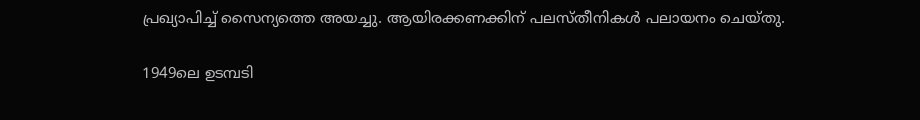പ്രഖ്യാപിച്ച് സൈന്യത്തെ അയച്ചു. ആയിരക്കണക്കിന് പലസ്തീനികള്‍ പലായനം ചെയ്തു.

1949ലെ ഉടമ്പടി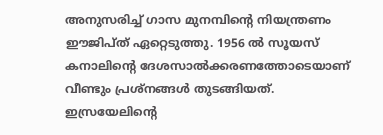അനുസരിച്ച് ഗാസ മുനമ്പിന്റെ നിയന്ത്രണം ഈജിപ്ത് ഏറ്റെടുത്തു. 1956 ല്‍ സൂയസ് കനാലിന്റെ ദേശസാല്‍ക്കരണത്തോടെയാണ് വീണ്ടും പ്രശ്നങ്ങള്‍ തുടങ്ങിയത്. ഇസ്രയേലിന്റെ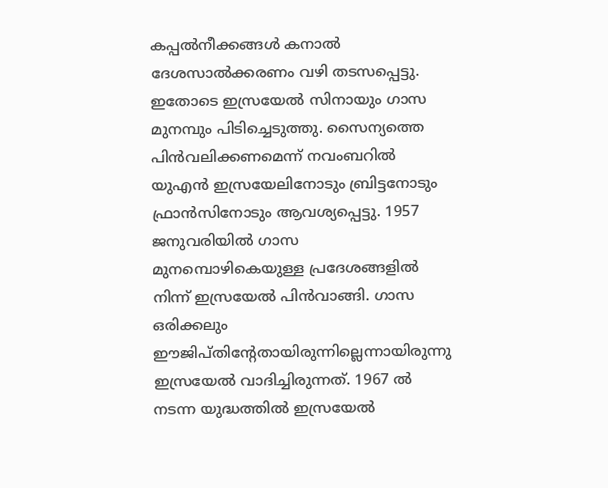കപ്പല്‍നീക്കങ്ങള്‍ കനാല്‍ ദേശസാല്‍ക്കരണം വഴി തടസപ്പെട്ടു. ഇതോടെ ഇസ്രയേല്‍ സിനായും ഗാസ മുനമ്പും പിടിച്ചെടുത്തു. സൈന്യത്തെ പിന്‍വലിക്കണമെന്ന് നവംബറില്‍ യുഎന്‍ ഇസ്രയേലിനോടും ബ്രിട്ടനോടും ഫ്രാന്‍സിനോടും ആവശ്യപ്പെട്ടു. 1957 ജനുവരിയില്‍ ഗാസ മുനമ്പൊഴികെയുള്ള പ്രദേശങ്ങളില്‍ നിന്ന് ഇസ്രയേല്‍ പിന്‍വാങ്ങി. ഗാസ ഒരിക്കലും ഈജിപ്തിന്റേതായിരുന്നില്ലെന്നായിരുന്നു ഇസ്രയേല്‍ വാദിച്ചിരുന്നത്. 1967 ല്‍ നടന്ന യുദ്ധത്തില്‍ ഇസ്രയേല്‍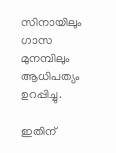സിനായിലും ഗാസ മുനമ്പിലും ആധിപത്യം ഉറപ്പിച്ചു.

ഇതിന്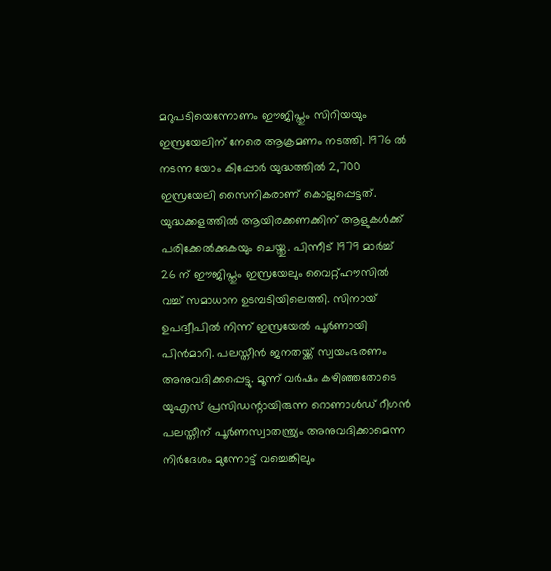മറുപടിയെന്നോണം ഈജിപ്തും സിറിയയും ഇസ്രയേലിന് നേരെ ആക്രമണം നടത്തി. 1976 ല്‍ നടന്ന യോം കിപ്പോര്‍ യുദ്ധത്തില്‍ 2,700 ഇസ്രയേലി സൈനികരാണ് കൊല്ലപ്പെട്ടത്. യുദ്ധക്കളത്തില്‍ ആയിരക്കണക്കിന് ആളുകള്‍ക്ക് പരിക്കേല്‍ക്കുകയും ചെയ്തു. പിന്നീട് 1979 മാര്‍ച്ച് 26 ന് ഈജിപ്തും ഇസ്രയേലും വൈറ്റ്ഹൗസില്‍ വച്ച് സമാധാന ഉടമ്പടിയിലെത്തി. സിനായ് ഉപദ്വീപില്‍ നിന്ന് ഇസ്രയേല്‍ പൂര്‍ണായി പിന്‍മാറി. പലസ്തീന്‍ ജനതയ്ക്ക് സ്വയംഭരണം അനുവദിക്കപ്പെട്ടു. മൂന്ന് വര്‍ഷം കഴിഞ്ഞതോടെ യുഎസ് പ്രസിഡന്റായിരുന്ന റൊണാള്‍ഡ് റീഗന്‍ പലസ്തീന് പൂര്‍ണസ്വാതന്ത്ര്യം അനുവദിക്കാമെന്ന നിര്‍ദേശം മുന്നോട്ട് വച്ചെങ്കിലും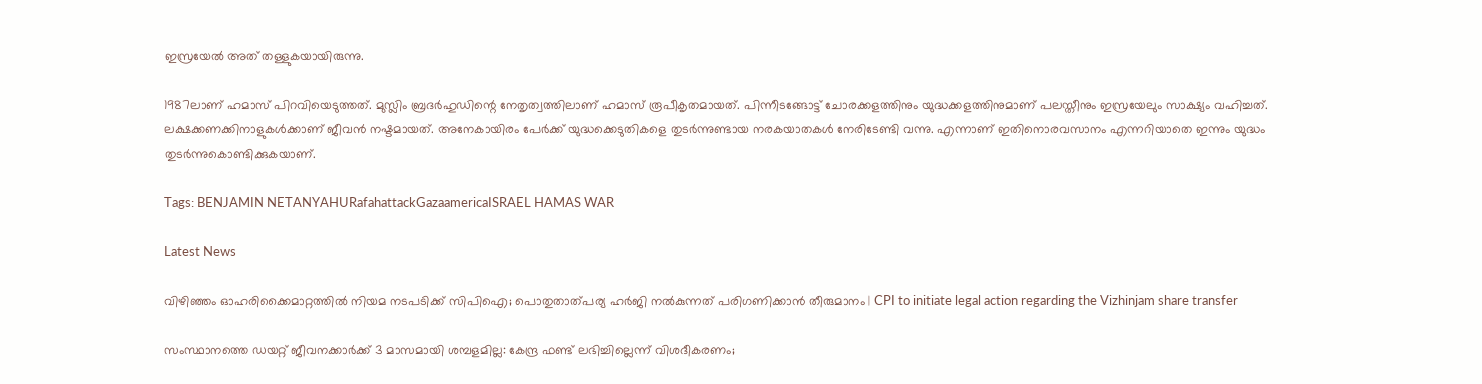ഇസ്രയേല്‍ അത് തള്ളുകയായിരുന്നു.

1987ലാണ് ഹമാസ് പിറവിയെടുത്തത്. മുസ്ലിം ബ്രദര്‍ഹുഡിന്റെ നേതൃത്വത്തിലാണ് ഹമാസ് രൂപീകൃതമായത്. പിന്നീടങ്ങോട്ട് ചോരക്കളത്തിനും യുദ്ധക്കളത്തിനുമാണ് പലസ്തീനും ഇസ്രയേലും സാക്ഷ്യം വഹിച്ചത്. ലക്ഷക്കണക്കിനാളുകള്‍ക്കാണ് ജീവന്‍ നഷ്ടമായത്. അനേകായിരം പേര്‍ക്ക് യുദ്ധക്കെടുതികളെ തുടര്‍ന്നുണ്ടായ നരകയാതകള്‍ നേരിടേണ്ടി വന്നു. എന്നാണ് ഇതിനൊരവസാനം എന്നറിയാതെ ഇന്നും യുദ്ധം തുടര്‍ന്നുകൊണ്ടിക്കുകയാണ്.

Tags: BENJAMIN NETANYAHURafahattackGazaamericaISRAEL HAMAS WAR

Latest News

വിഴിഞ്ഞം ഓഹരിക്കൈമാറ്റത്തില്‍ നിയമ നടപടിക്ക് സിപിഐ; പൊതുതാത്പര്യ ഹര്‍ജി നല്‍കുന്നത് പരിഗണിക്കാന്‍ തീരുമാനം | CPI to initiate legal action regarding the Vizhinjam share transfer

സംസ്ഥാനത്തെ ഡയറ്റ് ജീവനക്കാര്‍ക്ക് 3 മാസമായി ശമ്പളമില്ല: കേന്ദ്ര ഫണ്ട് ലഭിച്ചില്ലെന്ന് വിശദീകരണം;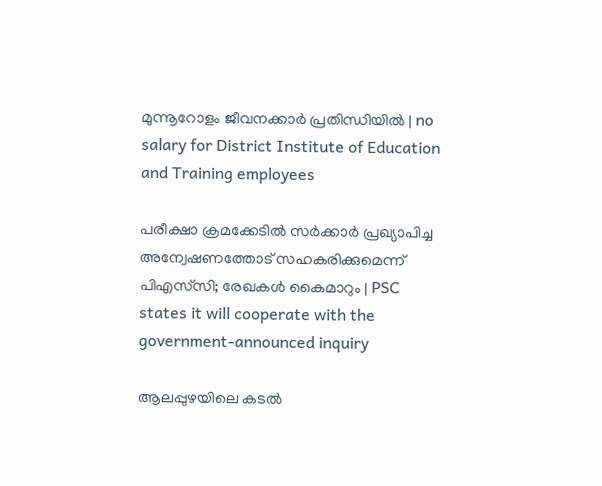മുന്നൂറോളം ജീവനക്കാര്‍ പ്രതിന്ധിയില്‍ | no salary for District Institute of Education and Training employees

പരീക്ഷാ ക്രമക്കേടില്‍ സര്‍ക്കാര്‍ പ്രഖ്യാപിച്ച അന്വേഷണത്തോട് സഹകരിക്കുമെന്ന് പിഎസ്‌സി; രേഖകള്‍ കൈമാറും | PSC states it will cooperate with the government-announced inquiry

ആലപ്പുഴയിലെ കടല്‍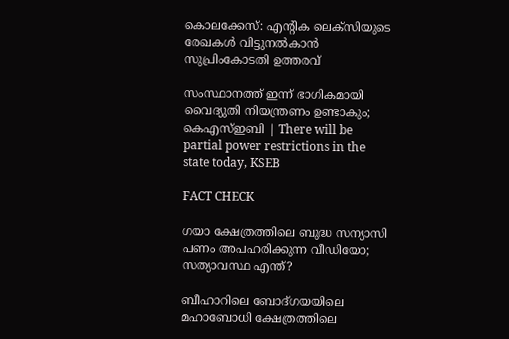കൊലക്കേസ്: എന്റിക ലെക്‌സിയുടെ രേഖകള്‍ വിട്ടുനല്‍കാന്‍ സുപ്രിംകോടതി ഉത്തരവ്

സംസ്ഥാനത്ത് ഇന്ന് ഭാഗികമായി വൈദ്യുതി നിയന്ത്രണം ഉണ്ടാകും; കെഎസ്ഇബി | There will be partial power restrictions in the state today, KSEB

FACT CHECK

ഗയാ ക്ഷേത്രത്തിലെ ബുദ്ധ സന്യാസി പണം അപഹരിക്കുന്ന വീഡിയോ; സത്യാവസ്ഥ എന്ത്?

ബീഹാറിലെ ബോദ്ഗയയിലെ മഹാബോധി ക്ഷേത്രത്തിലെ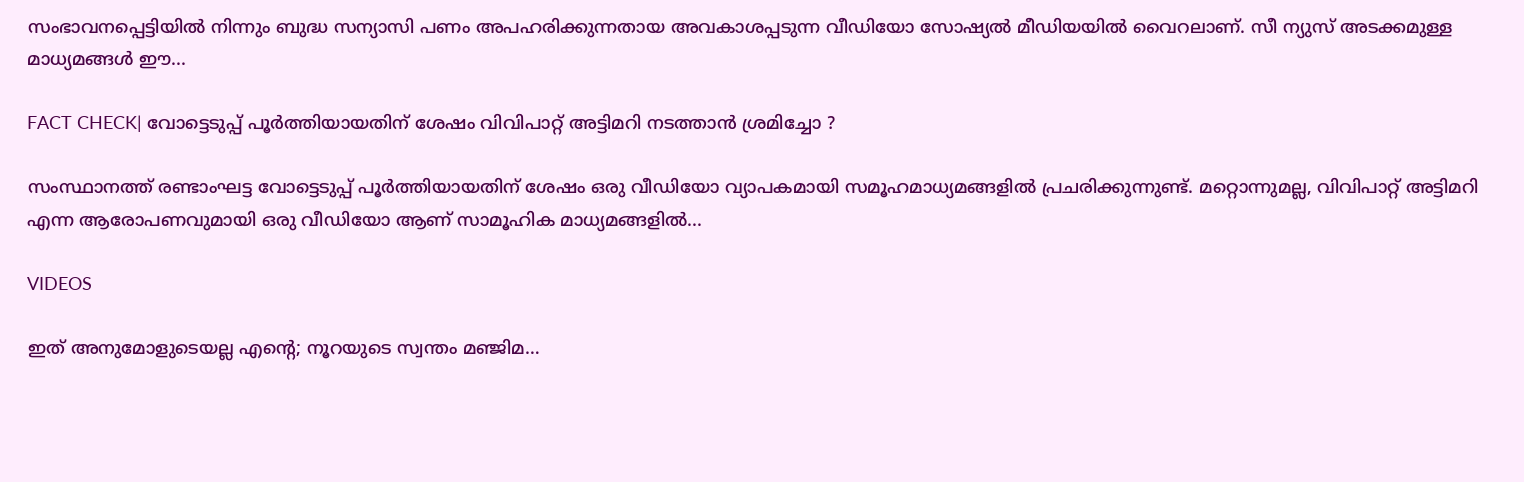സംഭാവനപ്പെട്ടിയില്‍ നിന്നും ബുദ്ധ സന്യാസി പണം അപഹരിക്കുന്നതായ അവകാശപ്പടുന്ന വീഡിയോ സോഷ്യല്‍ മീഡിയയില്‍ വൈറലാണ്. സീ ന്യുസ് അടക്കമുള്ള മാധ്യമങ്ങള്‍ ഈ...

FACT CHECK| വോട്ടെടുപ്പ് പൂർത്തിയായതിന് ശേഷം വിവിപാറ്റ് അട്ടിമറി നടത്താൻ ശ്രമിച്ചോ ?

സംസ്ഥാനത്ത് രണ്ടാംഘട്ട വോട്ടെടുപ്പ് പൂർത്തിയായതിന് ശേഷം ഒരു വീഡിയോ വ്യാപകമായി സമൂഹമാധ്യമങ്ങളിൽ പ്രചരിക്കുന്നുണ്ട്. മറ്റൊന്നുമല്ല, വിവിപാറ്റ് അട്ടിമറി എന്ന ആരോപണവുമായി ഒരു വീഡിയോ ആണ് സാമൂഹിക മാധ്യമങ്ങളിൽ...

VIDEOS

ഇത് അനുമോളുടെയല്ല എന്റെ; നൂറയുടെ സ്വന്തം മഞ്ജിമ…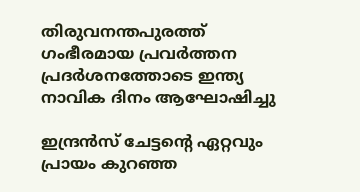തിരുവനന്തപുരത്ത് ഗംഭീരമായ പ്രവർത്തന പ്രദർശനത്തോടെ ഇന്ത്യ നാവിക ദിനം ആഘോഷിച്ചു

ഇന്ദ്രൻസ് ചേട്ടന്റെ ഏറ്റവും പ്രായം കുറഞ്ഞ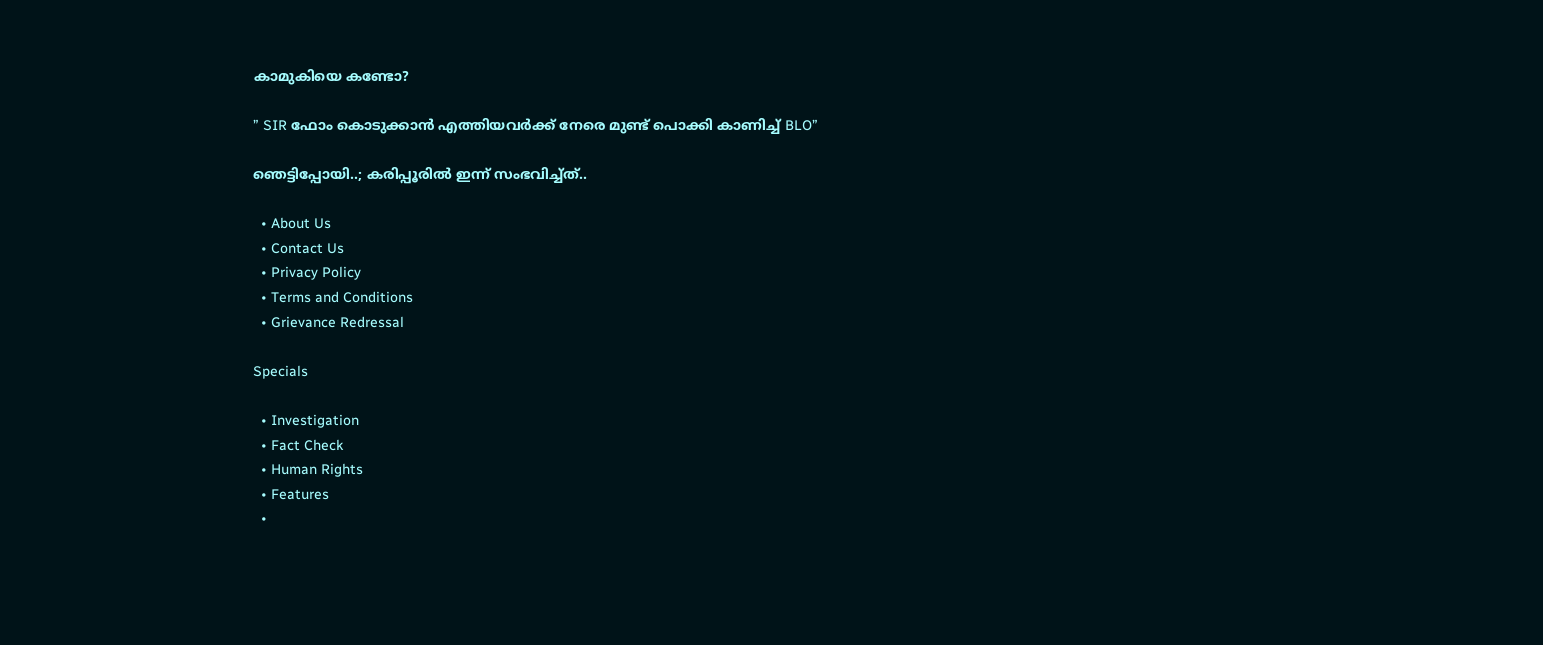കാമുകിയെ കണ്ടോ?

” SIR ഫോം കൊടുക്കാൻ എത്തിയവർക്ക് നേരെ മുണ്ട് പൊക്കി കാണിച്ച് BLO”

ഞെട്ടിപ്പോയി..; കരിപ്പൂരിൽ ഇന്ന് സംഭവിച്ച്ത്..

  • About Us
  • Contact Us
  • Privacy Policy
  • Terms and Conditions
  • Grievance Redressal

Specials

  • Investigation
  • Fact Check
  • Human Rights
  • Features
  •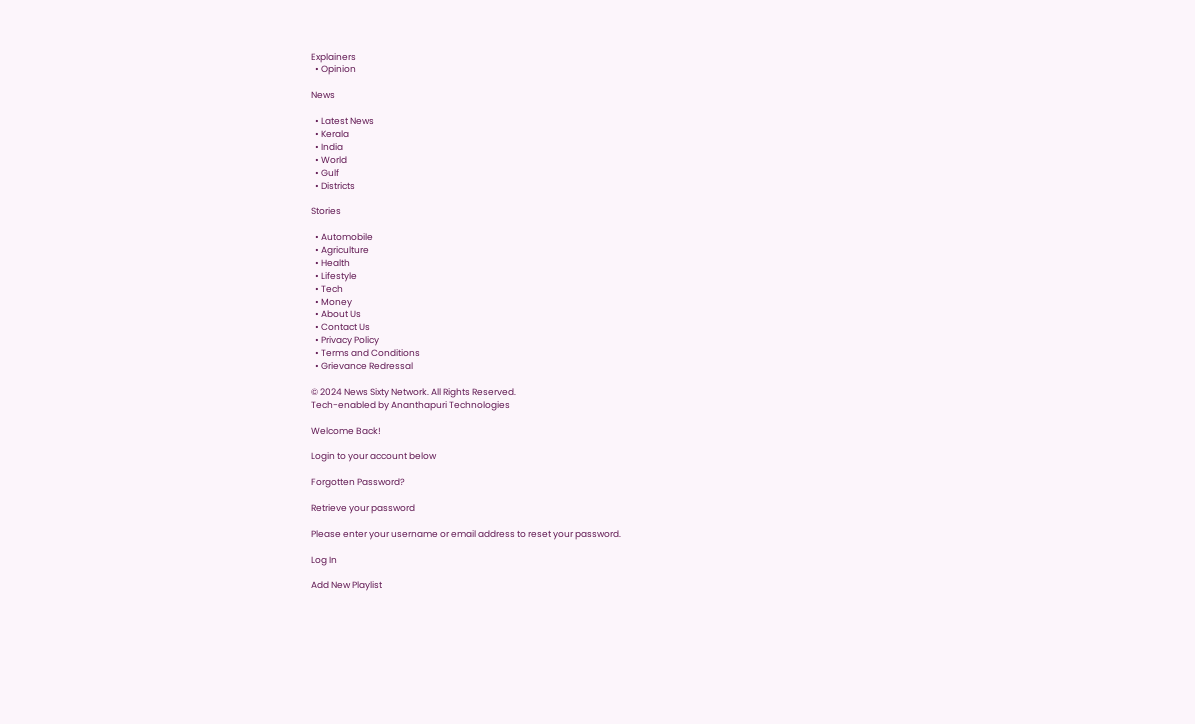Explainers
  • Opinion

News

  • Latest News
  • Kerala
  • India
  • World
  • Gulf
  • Districts

Stories

  • Automobile
  • Agriculture
  • Health
  • Lifestyle
  • Tech
  • Money
  • About Us
  • Contact Us
  • Privacy Policy
  • Terms and Conditions
  • Grievance Redressal

© 2024 News Sixty Network. All Rights Reserved.
Tech-enabled by Ananthapuri Technologies

Welcome Back!

Login to your account below

Forgotten Password?

Retrieve your password

Please enter your username or email address to reset your password.

Log In

Add New Playlist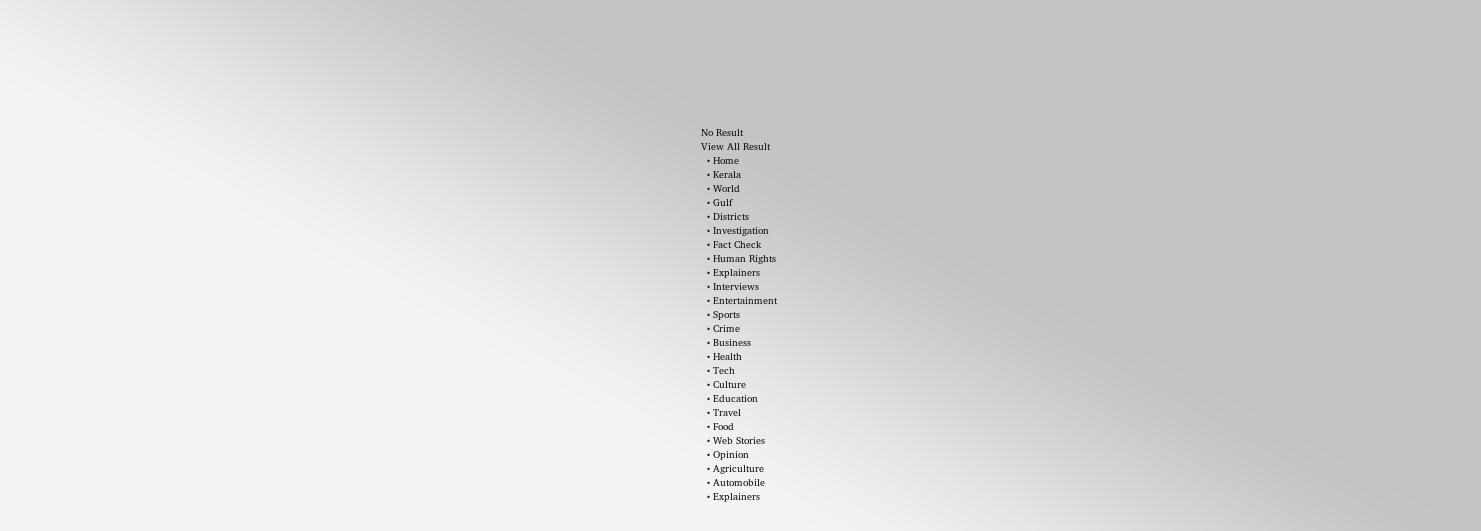No Result
View All Result
  • Home
  • Kerala
  • World
  • Gulf
  • Districts
  • Investigation
  • Fact Check
  • Human Rights
  • Explainers
  • Interviews
  • Entertainment
  • Sports
  • Crime
  • Business
  • Health
  • Tech
  • Culture
  • Education
  • Travel
  • Food
  • Web Stories
  • Opinion
  • Agriculture
  • Automobile
  • Explainers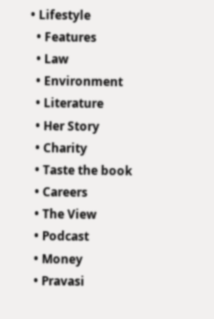• Lifestyle
  • Features
  • Law
  • Environment
  • Literature
  • Her Story
  • Charity
  • Taste the book
  • Careers
  • The View
  • Podcast
  • Money
  • Pravasi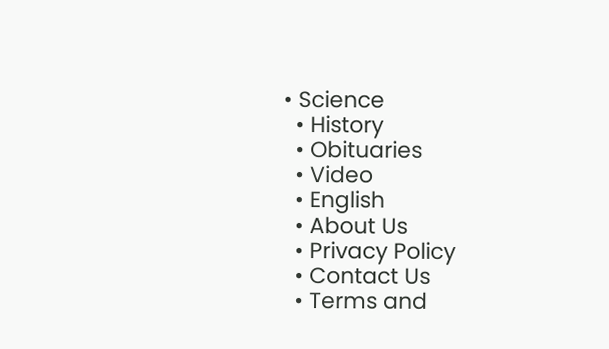• Science
  • History
  • Obituaries
  • Video
  • English
  • About Us
  • Privacy Policy
  • Contact Us
  • Terms and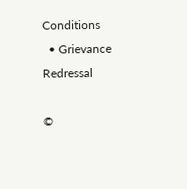Conditions
  • Grievance Redressal

©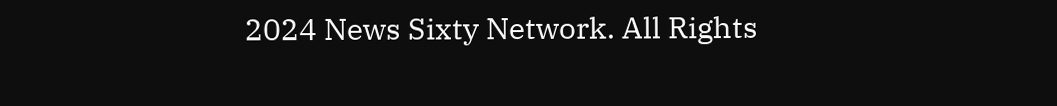2024 News Sixty Network. All Rights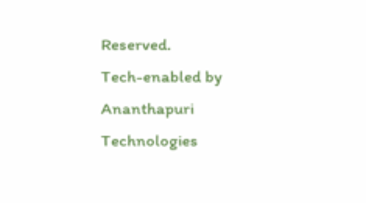Reserved.
Tech-enabled by Ananthapuri Technologies